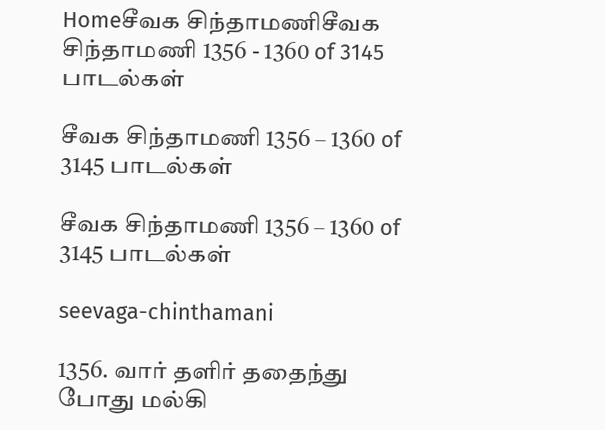Homeசீவக சிந்தாமணிசீவக சிந்தாமணி 1356 - 1360 of 3145 பாடல்கள்

சீவக சிந்தாமணி 1356 – 1360 of 3145 பாடல்கள்

சீவக சிந்தாமணி 1356 – 1360 of 3145 பாடல்கள்

seevaga-chinthamani

1356. வார் தளிர் ததைந்து போது மல்கி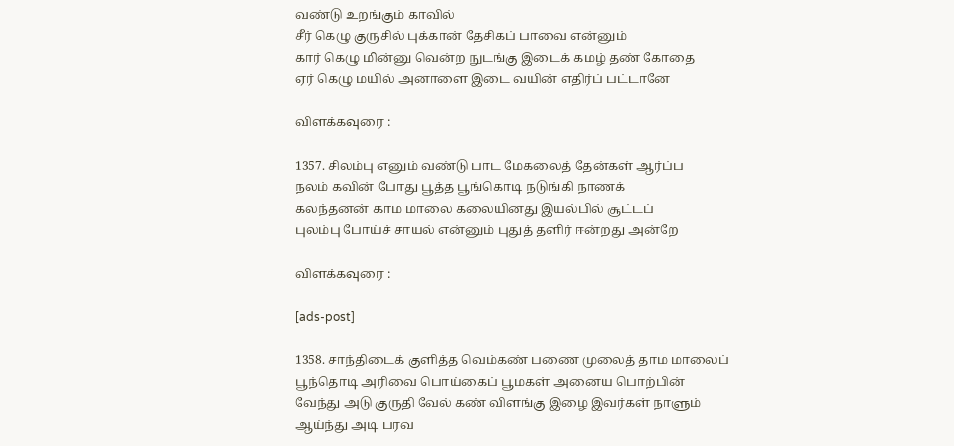வண்டு உறங்கும் காவில்
சீர் கெழு குருசில் புக்கான் தேசிகப் பாவை என்னும்
கார் கெழு மின்னு வென்ற நுடங்கு இடைக் கமழ் தண் கோதை
ஏர் கெழு மயில் அனாளை இடை வயின் எதிர்ப் பட்டானே

விளக்கவுரை :

1357. சிலம்பு எனும் வண்டு பாட மேகலைத் தேன்கள் ஆர்ப்ப
நலம் கவின் போது பூத்த பூங்கொடி நடுங்கி நாணக்
கலந்தனன் காம மாலை கலையினது இயல்பில் சூட்டப்
புலம்பு போய்ச் சாயல் என்னும் புதுத் தளிர் ஈன்றது அன்றே

விளக்கவுரை :

[ads-post]

1358. சாந்திடைக் குளித்த வெம்கண் பணை முலைத் தாம மாலைப்
பூந்தொடி அரிவை பொய்கைப் பூமகள் அனைய பொற்பின்
வேந்து அடு குருதி வேல் கண் விளங்கு இழை இவர்கள் நாளும்
ஆய்ந்து அடி பரவ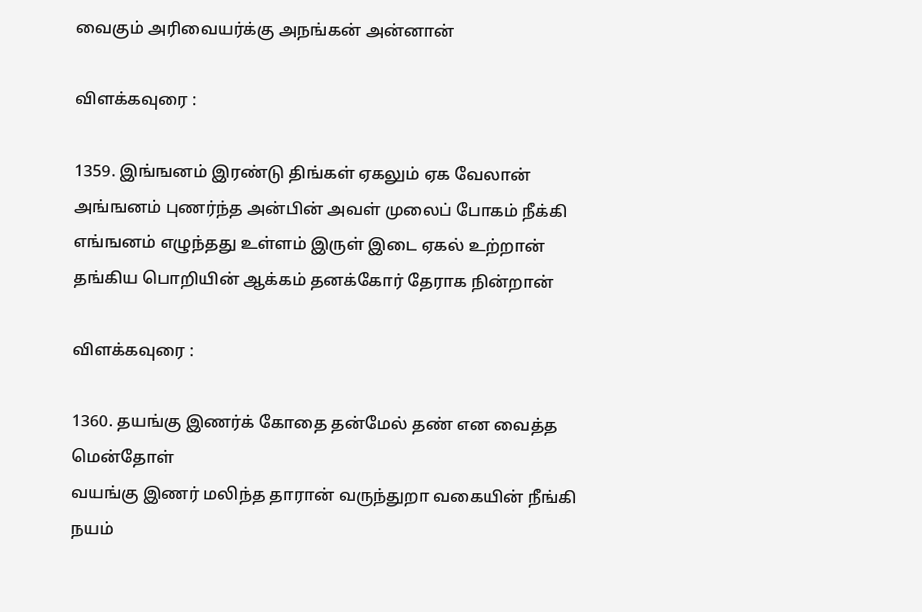வைகும் அரிவையர்க்கு அநங்கன் அன்னான்

விளக்கவுரை :

1359. இங்ஙனம் இரண்டு திங்கள் ஏகலும் ஏக வேலான்
அங்ஙனம் புணர்ந்த அன்பின் அவள் முலைப் போகம் நீக்கி
எங்ஙனம் எழுந்தது உள்ளம் இருள் இடை ஏகல் உற்றான்
தங்கிய பொறியின் ஆக்கம் தனக்கோர் தேராக நின்றான்

விளக்கவுரை :

1360. தயங்கு இணர்க் கோதை தன்மேல் தண் என வைத்த மென்தோள்
வயங்கு இணர் மலிந்த தாரான் வருந்துறா வகையின் நீங்கி
நயம்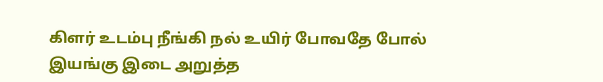கிளர் உடம்பு நீங்கி நல் உயிர் போவதே போல்
இயங்கு இடை அறுத்த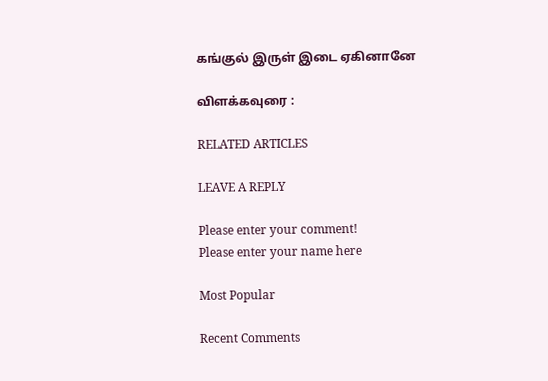கங்குல் இருள் இடை ஏகினானே

விளக்கவுரை :

RELATED ARTICLES

LEAVE A REPLY

Please enter your comment!
Please enter your name here

Most Popular

Recent Comments